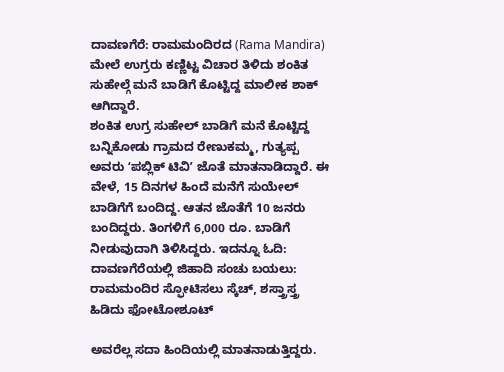ದಾವಣಗೆರೆ: ರಾಮಮಂದಿರದ (Rama Mandira) ಮೇಲೆ ಉಗ್ರರು ಕಣ್ಣಿಟ್ಟ ವಿಚಾರ ತಿಳಿದು ಶಂಕಿತ ಸುಹೇಲ್ಗೆ ಮನೆ ಬಾಡಿಗೆ ಕೊಟ್ಟಿದ್ದ ಮಾಲೀಕ ಶಾಕ್ ಆಗಿದ್ದಾರೆ.
ಶಂಕಿತ ಉಗ್ರ ಸುಹೇಲ್ ಬಾಡಿಗೆ ಮನೆ ಕೊಟ್ಟಿದ್ದ ಬನ್ನಿಕೋಡು ಗ್ರಾಮದ ರೇಣುಕಮ್ಮ, ಗುತ್ಯಪ್ಪ ಅವರು ʻಪಬ್ಲಿಕ್ ಟಿವಿʼ ಜೊತೆ ಮಾತನಾಡಿದ್ದಾರೆ. ಈ ವೇಳೆ, 15 ದಿನಗಳ ಹಿಂದೆ ಮನೆಗೆ ಸುಯೇಲ್ ಬಾಡಿಗೆಗೆ ಬಂದಿದ್ದ. ಆತನ ಜೊತೆಗೆ 10 ಜನರು ಬಂದಿದ್ದರು. ತಿಂಗಳಿಗೆ 6,000 ರೂ. ಬಾಡಿಗೆ ನೀಡುವುದಾಗಿ ತಿಳಿಸಿದ್ದರು. ಇದನ್ನೂ ಓದಿ: ದಾವಣಗೆರೆಯಲ್ಲಿ ಜಿಹಾದಿ ಸಂಚು ಬಯಲು: ರಾಮಮಂದಿರ ಸ್ಫೋಟಿಸಲು ಸ್ಕೆಚ್, ಶಸ್ತ್ರಾಸ್ತ್ರ ಹಿಡಿದು ಫೋಟೋಶೂಟ್

ಅವರೆಲ್ಲ ಸದಾ ಹಿಂದಿಯಲ್ಲಿ ಮಾತನಾಡುತ್ತಿದ್ದರು.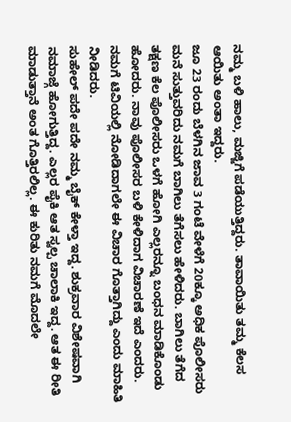ನಮ್ಮ ಬಳಿ ಹಾಲು, ಮಜ್ಜಿಗೆ ಪಡೆಯುತ್ತಿದ್ದರು. ತಾವಾಯಿತು ತಮ್ಮ ಕೆಲಸ ಆಯಿತು ಅಂತಾ ಇದ್ದರು.
ಜೂ 23 ರಂದು ಬೆಳಗಿನ ಜಾವ 3 ಗಂಟೆ ವೇಳೆಗೆ 20ಕ್ಕೂ ಅಧಿಕ ಪೊಲೀಸರು ಮನೆ ಸುತ್ತುವರಿದು ನಮಗೆ ಬಾಗಿಲು ತೆಗೆಸಲು ಹೇಳಿದರು. ಬಾಗಿಲು ತೆಗೆದ ತಕ್ಷಣ ಕೆಲ ಪೊಲೀಸರು ಒಳಗೆ ಹೋಗಿ ಎಲ್ಲರನ್ನೂ ಬಂಧನ ಮಾಡಿಕೊಂಡು ಹೋದರು. ನಾವು ಪೊಲೀಸರ ಬಳಿ ಕೇಳಿದಾಗ ವಿಚಾರಣೆ ಇದೆ ಎಂದರು. ನಮಗೆ ಟಿವಿಯಲ್ಲಿ ನೋಡಿದಾಗಲೇ ಈ ವಿಚಾರ ಗೊತ್ತಾಗಿದ್ದು ಎಂದು ಮಾಹಿತಿ ನೀಡಿದರು.
ಸುಹೇಲ್ ಪದೇ ಪದೇ ನಮ್ಮ ಬೈಕ್ ಕೇಳ್ತಾ ಇದ್ದ. ಶುಕ್ರವಾರ ವಿಶೇಷವಾಗಿ ನಮಾಜ್ಗೆ ಹೋಗುತ್ತಿದ್ದ. ಎಲ್ಲರ ಪೈಕಿ ಆತ ಸ್ವಲ್ಪ ಚಾಲಾಕಿ ಇದ್ದ. ಆತ ಈ ರೀತಿ ಮಾಡುತ್ತಾನೆ ಅಂತ ಗೊತ್ತಿರಲಿಲ್ಲ. ಈ ಕುರಿತು ನಮಗೆ ಮೊದಲೇ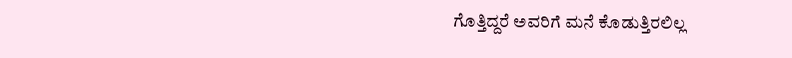ಗೊತ್ತಿದ್ದರೆ ಅವರಿಗೆ ಮನೆ ಕೊಡುತ್ತಿರಲಿಲ್ಲ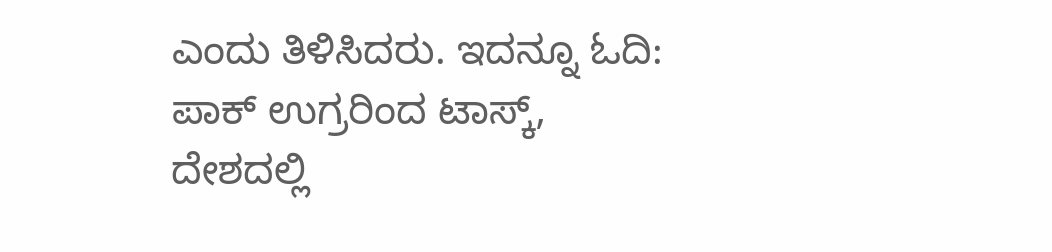ಎಂದು ತಿಳಿಸಿದರು. ಇದನ್ನೂ ಓದಿ: ಪಾಕ್ ಉಗ್ರರಿಂದ ಟಾಸ್ಕ್, ದೇಶದಲ್ಲಿ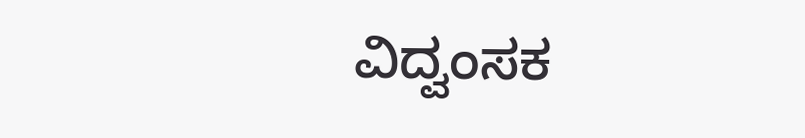ವಿದ್ವಂಸಕ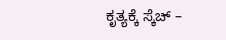ಕೃತ್ಯಕ್ಕೆ ಸ್ಕೆಚ್ –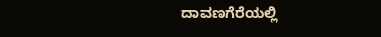ದಾವಣಗೆರೆಯಲ್ಲಿ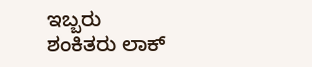ಇಬ್ಬರು ಶಂಕಿತರು ಲಾಕ್